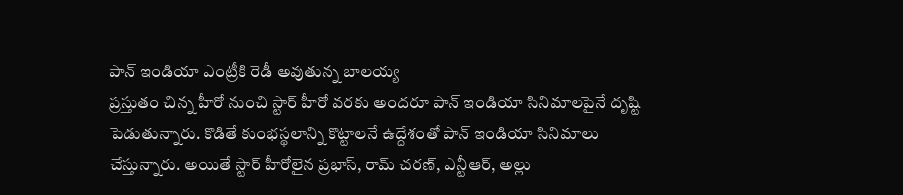పాన్ ఇండియా ఎంట్రీకి రెడీ అవుతున్న బాలయ్య
ప్రస్తుతం చిన్న హీరో నుంచి స్టార్ హీరో వరకు అందరూ పాన్ ఇండియా సినిమాలపైనే దృష్టి పెడుతున్నారు. కొడితే కుంభస్థలాన్ని కొట్టాలనే ఉద్దేశంతో పాన్ ఇండియా సినిమాలు చేస్తున్నారు. అయితే స్టార్ హీరోలైన ప్రభాస్, రామ్ చరణ్, ఎన్టీఆర్, అల్లు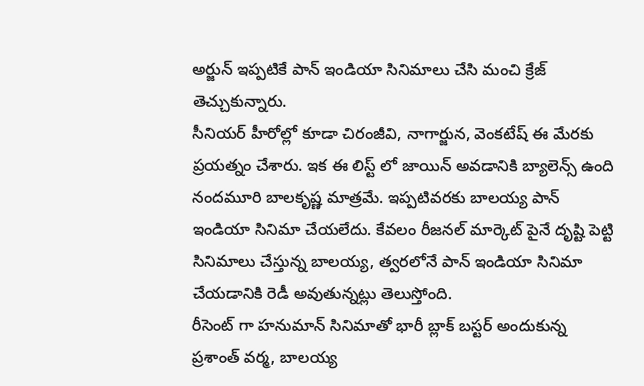అర్జున్ ఇప్పటికే పాన్ ఇండియా సినిమాలు చేసి మంచి క్రేజ్ తెచ్చుకున్నారు.
సీనియర్ హీరోల్లో కూడా చిరంజీవి, నాగార్జున, వెంకటేష్ ఈ మేరకు ప్రయత్నం చేశారు. ఇక ఈ లిస్ట్ లో జాయిన్ అవడానికి బ్యాలెన్స్ ఉంది నందమూరి బాలకృష్ణ మాత్రమే. ఇప్పటివరకు బాలయ్య పాన్ ఇండియా సినిమా చేయలేదు. కేవలం రీజనల్ మార్కెట్ పైనే దృష్టి పెట్టి సినిమాలు చేస్తున్న బాలయ్య, త్వరలోనే పాన్ ఇండియా సినిమా చేయడానికి రెడీ అవుతున్నట్లు తెలుస్తోంది.
రీసెంట్ గా హనుమాన్ సినిమాతో భారీ బ్లాక్ బస్టర్ అందుకున్న ప్రశాంత్ వర్మ, బాలయ్య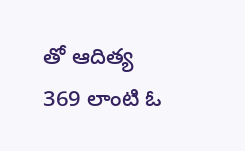తో ఆదిత్య 369 లాంటి ఓ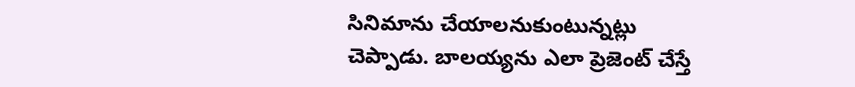సినిమాను చేయాలనుకుంటున్నట్లు చెప్పాడు. బాలయ్యను ఎలా ప్రెజెంట్ చేస్తే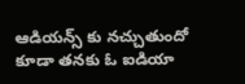ఆడియన్స్ కు నచ్చుతుందో కూడా తనకు ఓ ఐడియా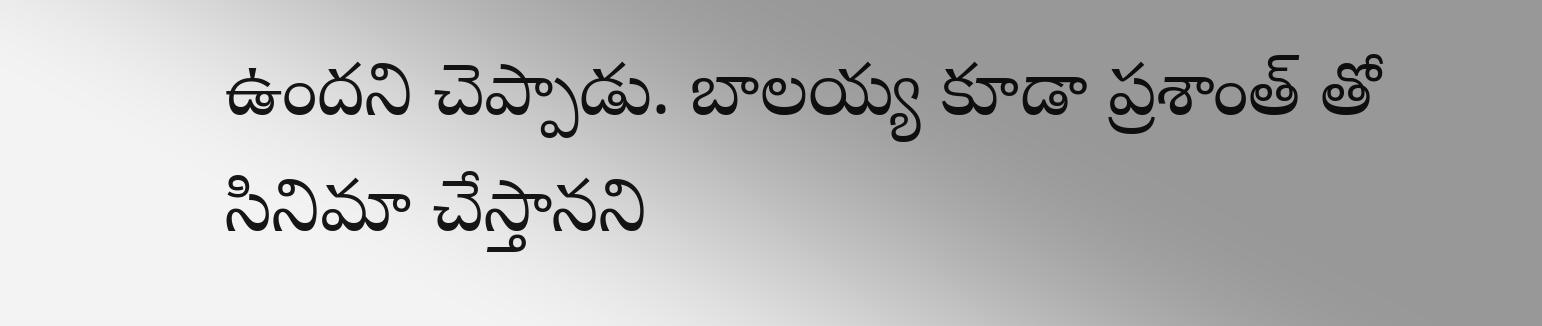ఉందని చెప్పాడు. బాలయ్య కూడా ప్రశాంత్ తో సినిమా చేస్తానని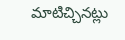మాటిచ్చినట్లు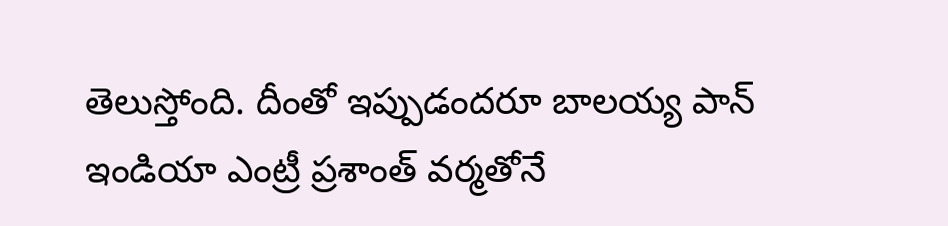తెలుస్తోంది. దీంతో ఇప్పుడందరూ బాలయ్య పాన్ ఇండియా ఎంట్రీ ప్రశాంత్ వర్మతోనే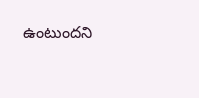ఉంటుందని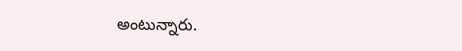అంటున్నారు.